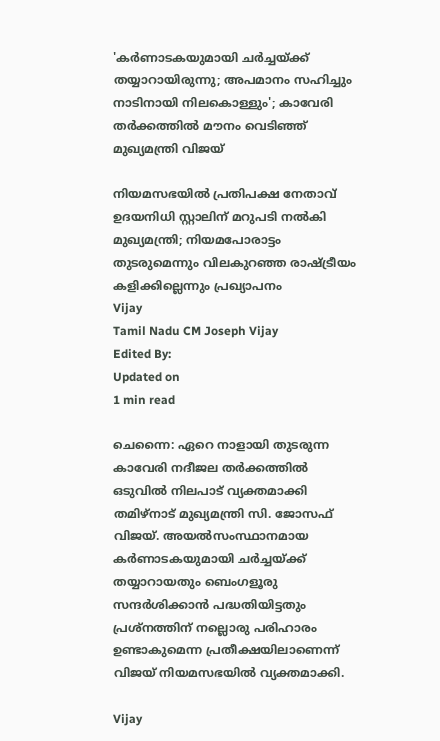'കർണാടകയുമായി ചർച്ചയ്ക്ക് തയ്യാറായിരുന്നു; അപമാനം സഹിച്ചും നാടിനായി നിലകൊള്ളും'; കാവേരി തർക്കത്തിൽ മൗനം വെടിഞ്ഞ് മുഖ്യമന്ത്രി വിജയ്

നിയമസഭയിൽ പ്രതിപക്ഷ നേതാവ് ഉദയനിധി സ്റ്റാലിന് മറുപടി നൽകി മുഖ്യമന്ത്രി; നിയമപോരാട്ടം തുടരുമെന്നും വിലകുറഞ്ഞ രാഷ്ട്രീയം കളിക്കില്ലെന്നും പ്രഖ്യാപനം
Vijay
Tamil Nadu CM Joseph Vijay
Edited By:
Updated on
1 min read

ചെന്നൈ: ഏറെ നാളായി തുടരുന്ന കാവേരി നദീജല തർക്കത്തിൽ ഒടുവിൽ നിലപാട് വ്യക്തമാക്കി തമിഴ്‌നാട് മുഖ്യമന്ത്രി സി. ജോസഫ് വിജയ്. അയൽസംസ്ഥാനമായ കർണാടകയുമായി ചർച്ചയ്ക്ക് തയ്യാറായതും ബെംഗളൂരു സന്ദർശിക്കാൻ പദ്ധതിയിട്ടതും പ്രശ്നത്തിന് നല്ലൊരു പരിഹാരം ഉണ്ടാകുമെന്ന പ്രതീക്ഷയിലാണെന്ന് വിജയ് നിയമസഭയിൽ വ്യക്തമാക്കി.

Vijay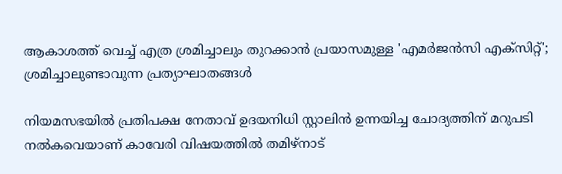ആകാശത്ത് വെച്ച് എത്ര ശ്രമിച്ചാലും തുറക്കാന്‍ പ്രയാസമുള്ള 'എമര്‍ജന്‍സി എക്‌സിറ്റ്'; ശ്രമിച്ചാലുണ്ടാവുന്ന പ്രത്യാഘാതങ്ങള്‍

നിയമസഭയിൽ പ്രതിപക്ഷ നേതാവ് ഉദയനിധി സ്റ്റാലിൻ ഉന്നയിച്ച ചോദ്യത്തിന് മറുപടി നൽകവെയാണ് കാവേരി വിഷയത്തിൽ തമിഴ്‌നാട്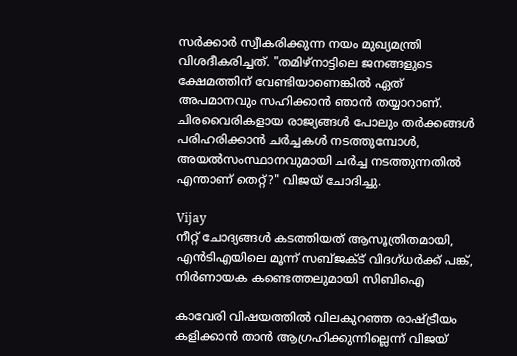സർക്കാർ സ്വീകരിക്കുന്ന നയം മുഖ്യമന്ത്രി വിശദീകരിച്ചത്. "തമിഴ്‌നാട്ടിലെ ജനങ്ങളുടെ ക്ഷേമത്തിന് വേണ്ടിയാണെങ്കിൽ ഏത് അപമാനവും സഹിക്കാൻ ഞാൻ തയ്യാറാണ്. ചിരവൈരികളായ രാജ്യങ്ങൾ പോലും തർക്കങ്ങൾ പരിഹരിക്കാൻ ചർച്ചകൾ നടത്തുമ്പോൾ, അയൽസംസ്ഥാനവുമായി ചർച്ച നടത്തുന്നതിൽ എന്താണ് തെറ്റ്?" വിജയ് ചോദിച്ചു.

Vijay
നീറ്റ് ചോദ്യങ്ങള്‍ കടത്തിയത് ആസൂത്രിതമായി, എന്‍ടിഎയിലെ മൂന്ന് സബ്ജക്ട് വിദഗ്ധര്‍ക്ക് പങ്ക്, നിര്‍ണായക കണ്ടെത്തലുമായി സിബിഐ

കാവേരി വിഷയത്തിൽ വിലകുറഞ്ഞ രാഷ്ട്രീയം കളിക്കാൻ താൻ ആഗ്രഹിക്കുന്നില്ലെന്ന് വിജയ്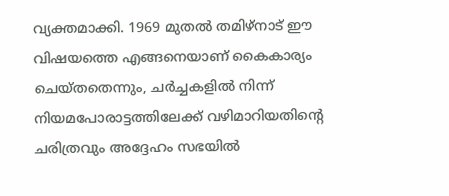വ്യക്തമാക്കി. 1969 മുതൽ തമിഴ്‌നാട് ഈ വിഷയത്തെ എങ്ങനെയാണ് കൈകാര്യം ചെയ്തതെന്നും, ചർച്ചകളിൽ നിന്ന് നിയമപോരാട്ടത്തിലേക്ക് വഴിമാറിയതിന്റെ ചരിത്രവും അദ്ദേഹം സഭയിൽ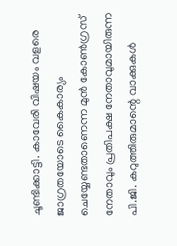ചൂണ്ടിക്കാട്ടി. കാവേരി വിഷയം വളരെ ജാഗ്രതയോടെ കൈകാര്യം ചെയ്യേണ്ടതാണെന്ന മുൻ കോൺഗ്രസ് നേതാവും പ്രതിപക്ഷ നേതാവുമായിരുന്ന പി.ജി. കറുത്തിരുമാന്റെ വാക്കുകൾ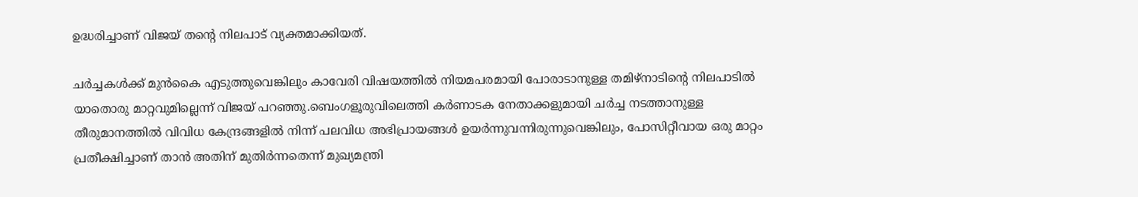ഉദ്ധരിച്ചാണ് വിജയ് തന്റെ നിലപാട് വ്യക്തമാക്കിയത്.

ചർച്ചകൾക്ക് മുൻകൈ എടുത്തുവെങ്കിലും കാവേരി വിഷയത്തിൽ നിയമപരമായി പോരാടാനുള്ള തമിഴ്‌നാടിന്റെ നിലപാടിൽ യാതൊരു മാറ്റവുമില്ലെന്ന് വിജയ് പറഞ്ഞു.ബെംഗളൂരുവിലെത്തി കർണാടക നേതാക്കളുമായി ചർച്ച നടത്താനുള്ള തീരുമാനത്തിൽ വിവിധ കേന്ദ്രങ്ങളിൽ നിന്ന് പലവിധ അഭിപ്രായങ്ങൾ ഉയർന്നുവന്നിരുന്നുവെങ്കിലും, പോസിറ്റീവായ ഒരു മാറ്റം പ്രതീക്ഷിച്ചാണ് താൻ അതിന് മുതിർന്നതെന്ന് മുഖ്യമന്ത്രി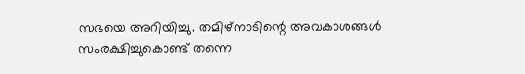സഭയെ അറിയിച്ചു. തമിഴ്‌നാടിന്റെ അവകാശങ്ങൾ സംരക്ഷിച്ചുകൊണ്ട് തന്നെ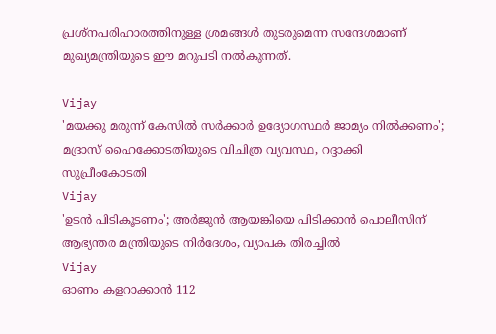പ്രശ്നപരിഹാരത്തിനുള്ള ശ്രമങ്ങൾ തുടരുമെന്ന സന്ദേശമാണ് മുഖ്യമന്ത്രിയുടെ ഈ മറുപടി നൽകുന്നത്.

Vijay
'മയക്കു മരുന്ന് കേസില്‍ സര്‍ക്കാര്‍ ഉദ്യോഗസ്ഥര്‍ ജാമ്യം നില്‍ക്കണം'; മദ്രാസ് ഹൈക്കോടതിയുടെ വിചിത്ര വ്യവസ്ഥ, റദ്ദാക്കി സുപ്രീംകോടതി
Vijay
'ഉടന്‍ പിടികൂടണം'; അര്‍ജുന്‍ ആയങ്കിയെ പിടിക്കാന്‍ പൊലീസിന് ആഭ്യന്തര മന്ത്രിയുടെ നിര്‍ദേശം, വ്യാപക തിരച്ചിൽ
Vijay
ഓണം കളറാക്കാൻ 112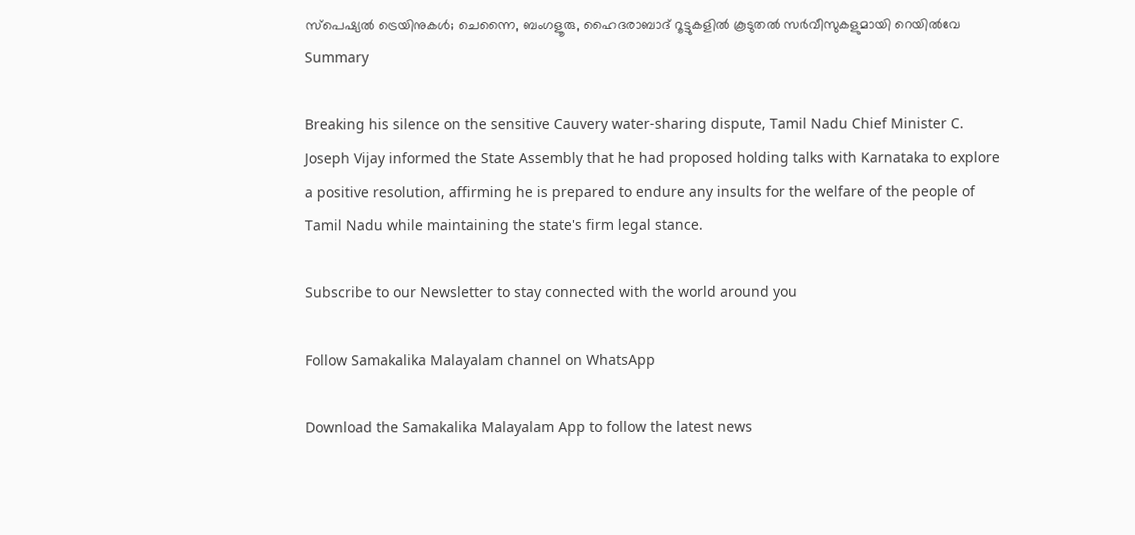സ്പെഷ്യൽ ട്രെയിനുകൾ; ചെന്നൈ, ബംഗളൂരു, ഹൈദരാബാദ് റൂട്ടുകളിൽ കൂടുതൽ സർവീസുകളുമായി റെയിൽവേ
Summary

Breaking his silence on the sensitive Cauvery water-sharing dispute, Tamil Nadu Chief Minister C. Joseph Vijay informed the State Assembly that he had proposed holding talks with Karnataka to explore a positive resolution, affirming he is prepared to endure any insults for the welfare of the people of Tamil Nadu while maintaining the state's firm legal stance.

Subscribe to our Newsletter to stay connected with the world around you

Follow Samakalika Malayalam channel on WhatsApp

Download the Samakalika Malayalam App to follow the latest news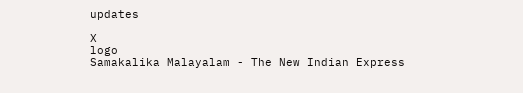updates

X
logo
Samakalika Malayalam - The New Indian Express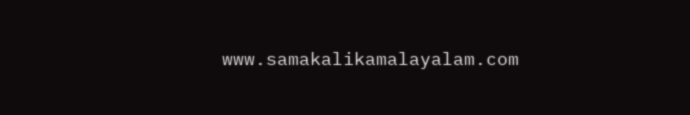www.samakalikamalayalam.com